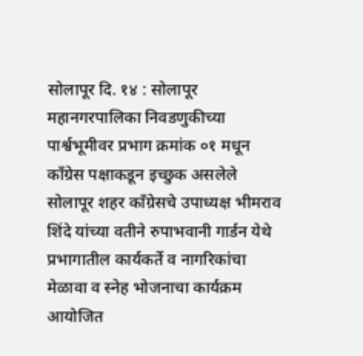सोलापूर दि. १४ : सोलापूर महानगरपालिका निवडणुकीच्या पार्श्वभूमीवर प्रभाग क्रमांक ०१ मधून काँग्रेस पक्षाकडून इच्छुक असलेले सोलापूर शहर काँग्रेसचे उपाध्यक्ष भीमराव शिंदे यांच्या वतीने रुपाभवानी गार्डन येथे प्रभागातील कार्यकर्ते व नागरिकांचा मेळावा व स्नेह भोजनाचा कार्यक्रम आयोजित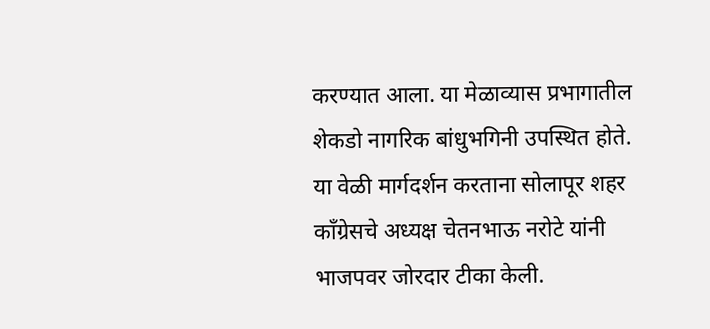करण्यात आला. या मेळाव्यास प्रभागातील शेकडो नागरिक बांधुभगिनी उपस्थित होते.
या वेळी मार्गदर्शन करताना सोलापूर शहर काँग्रेसचे अध्यक्ष चेतनभाऊ नरोटे यांनी भाजपवर जोरदार टीका केली.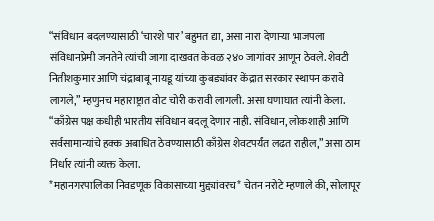“संविधान बदलण्यासाठी ‘चारशे पार’ बहुमत द्या, असा नारा देणाऱ्या भाजपला संविधानप्रेमी जनतेने त्यांची जागा दाखवत केवळ २४० जागांवर आणून ठेवले. शेवटी नितीशकुमार आणि चंद्राबाबू नायडू यांच्या कुबड्यांवर केंद्रात सरकार स्थापन करावे लागले,” म्हणुनच महाराष्ट्रात वोट चोरी करावी लागली. असा घणाघात त्यांनी केला.
“काँग्रेस पक्ष कधीही भारतीय संविधान बदलू देणार नाही. संविधान, लोकशाही आणि सर्वसामान्यांचे हक्क अबाधित ठेवण्यासाठी काँग्रेस शेवटपर्यंत लढत राहील,” असा ठाम निर्धार त्यांनी व्यक्त केला.
*महानगरपालिका निवडणूक विकासाच्या मुद्द्यांवरच* चेतन नरोटे म्हणाले की, सोलापूर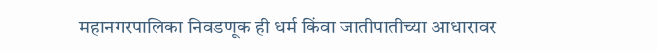महानगरपालिका निवडणूक ही धर्म किंवा जातीपातीच्या आधारावर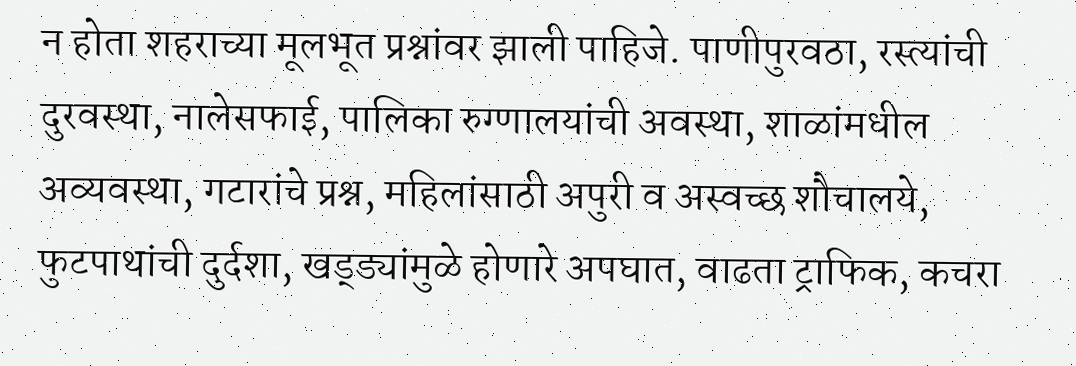न होता शहराच्या मूलभूत प्रश्नांवर झाली पाहिजे. पाणीपुरवठा, रस्त्यांची दुरवस्था, नालेसफाई, पालिका रुग्णालयांची अवस्था, शाळांमधील अव्यवस्था, गटारांचे प्रश्न, महिलांसाठी अपुरी व अस्वच्छ शौचालये, फुटपाथांची दुर्दशा, खड्ड्यांमुळे होणारे अपघात, वाढता ट्राफिक, कचरा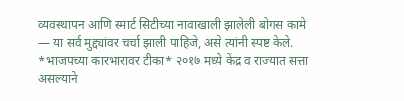व्यवस्थापन आणि स्मार्ट सिटीच्या नावाखाली झालेली बोगस कामे — या सर्व मुद्द्यांवर चर्चा झाली पाहिजे, असे त्यांनी स्पष्ट केले.
*भाजपच्या कारभारावर टीका* २०१७ मध्ये केंद्र व राज्यात सत्ता असल्याने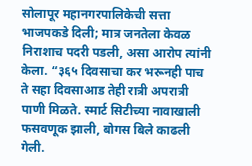सोलापूर महानगरपालिकेची सत्ता भाजपकडे दिली; मात्र जनतेला केवळ निराशाच पदरी पडली, असा आरोप त्यांनी केला. “३६५ दिवसाचा कर भरूनही पाच ते सहा दिवसाआड तेही रात्री अपरात्री पाणी मिळते. स्मार्ट सिटीच्या नावाखाली फसवणूक झाली, बोगस बिले काढली गेली.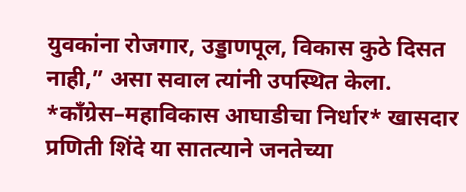युवकांना रोजगार, उड्डाणपूल, विकास कुठे दिसत नाही,” असा सवाल त्यांनी उपस्थित केला.
*काँग्रेस–महाविकास आघाडीचा निर्धार* खासदार प्रणिती शिंदे या सातत्याने जनतेच्या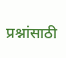प्रश्नांसाठी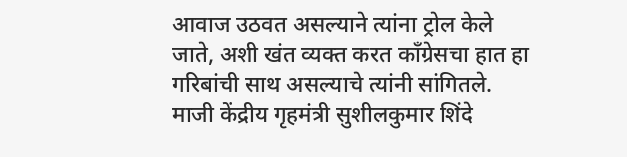आवाज उठवत असल्याने त्यांना ट्रोल केले जाते, अशी खंत व्यक्त करत काँग्रेसचा हात हा गरिबांची साथ असल्याचे त्यांनी सांगितले. माजी केंद्रीय गृहमंत्री सुशीलकुमार शिंदे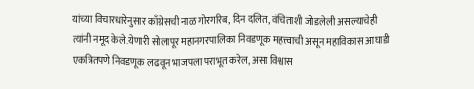यांच्या विचारधारेनुसार काँग्रेसची नाळ गोरगरिब, दिन दलित, वंचिताशी जोडलेली असल्याचेही त्यांनी नमूद केले.येणारी सोलापूर महानगरपालिका निवडणूक महत्त्वाची असून महाविकास आघाडी एकत्रितपणे निवडणूक लढवून भाजपला पराभूत करेल, असा विश्वास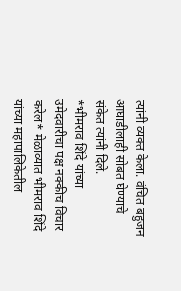त्यांनी व्यक्त केला. वंचित बहुजन आघाडीलाही सोबत घेण्याचे संकेत त्यांनी दिले.
*भीमराव शिंदे यांच्या उमेदवारीचा पक्ष नक्कीच विचार करेल* मेळाव्यात भीमराव शिंदे यांच्या महापालिकेतील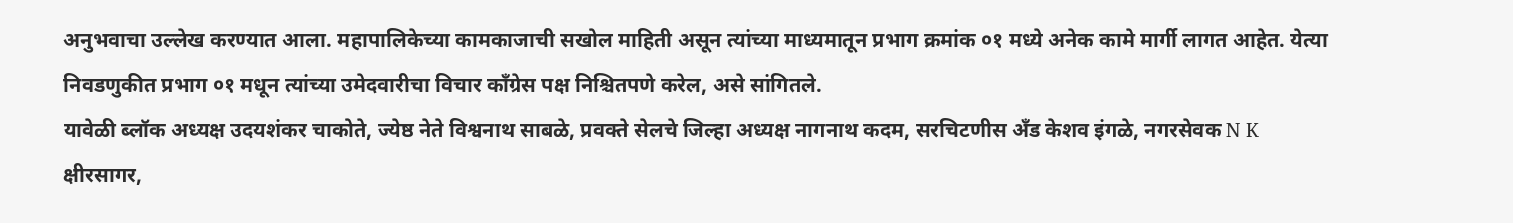अनुभवाचा उल्लेख करण्यात आला. महापालिकेच्या कामकाजाची सखोल माहिती असून त्यांच्या माध्यमातून प्रभाग क्रमांक ०१ मध्ये अनेक कामे मार्गी लागत आहेत. येत्या निवडणुकीत प्रभाग ०१ मधून त्यांच्या उमेदवारीचा विचार काँग्रेस पक्ष निश्चितपणे करेल, असे सांगितले.
यावेळी ब्लॉक अध्यक्ष उदयशंकर चाकोते, ज्येष्ठ नेते विश्वनाथ साबळे, प्रवक्ते सेलचे जिल्हा अध्यक्ष नागनाथ कदम, सरचिटणीस अँड केशव इंगळे, नगरसेवक N K क्षीरसागर,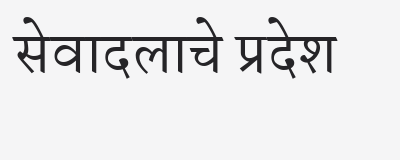सेवादलाचे प्रदेश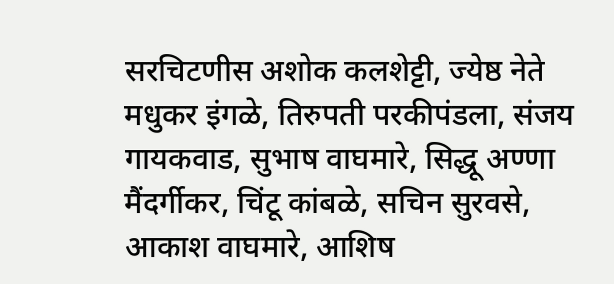सरचिटणीस अशोक कलशेट्टी, ज्येष्ठ नेते मधुकर इंगळे, तिरुपती परकीपंडला, संजय गायकवाड, सुभाष वाघमारे, सिद्धू अण्णा मैंदर्गीकर, चिंटू कांबळे, सचिन सुरवसे, आकाश वाघमारे, आशिष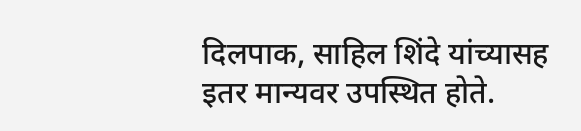दिलपाक, साहिल शिंदे यांच्यासह इतर मान्यवर उपस्थित होते.